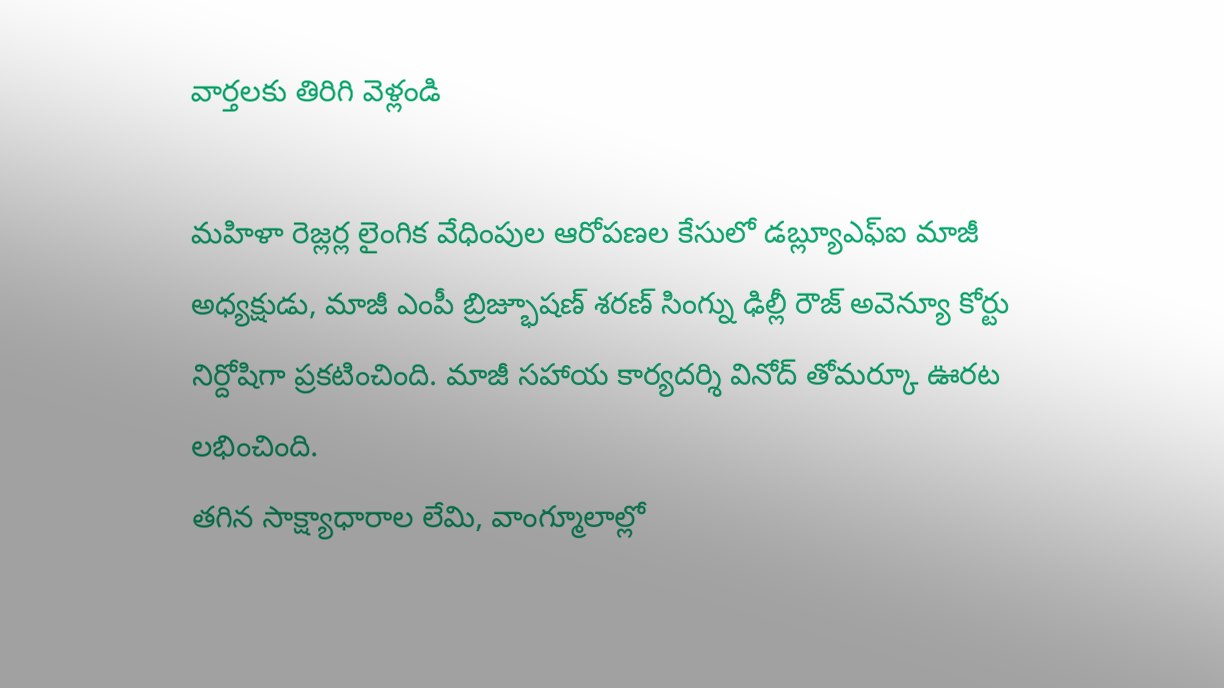వార్తలకు తిరిగి వెళ్లండి

మహిళా రెజ్లర్ల లైంగిక వేధింపుల ఆరోపణల కేసులో డబ్ల్యూఎఫ్ఐ మాజీ అధ్యక్షుడు, మాజీ ఎంపీ బ్రిజ్భూషణ్ శరణ్ సింగ్ను ఢిల్లీ రౌజ్ అవెన్యూ కోర్టు నిర్దోషిగా ప్రకటించింది. మాజీ సహాయ కార్యదర్శి వినోద్ తోమర్కూ ఊరట లభించింది.
తగిన సాక్ష్యాధారాల లేమి, వాంగ్మూలాల్లో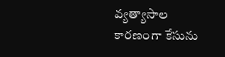వ్యత్యాసాల కారణంగా కేసును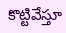కొట్టివేస్తూ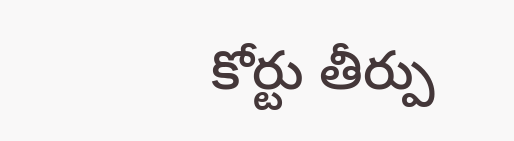కోర్టు తీర్పు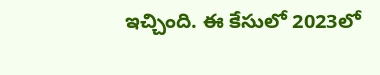ఇచ్చింది. ఈ కేసులో 2023లో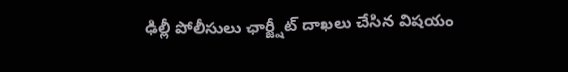ఢిల్లీ పోలీసులు ఛార్జ్షీట్ దాఖలు చేసిన విషయం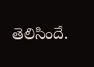తెలిసిందే.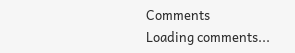Comments
Loading comments...